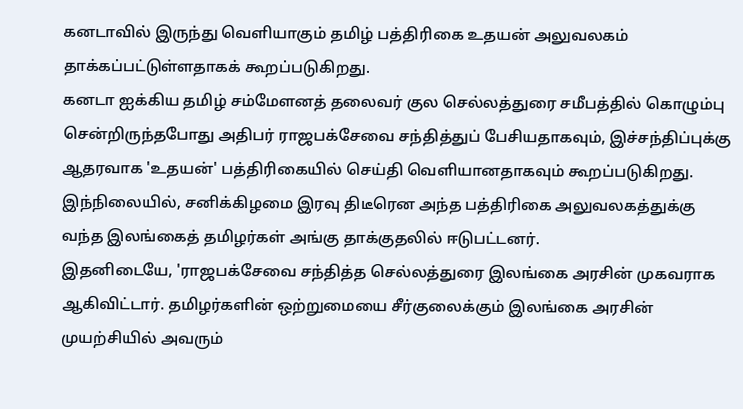கனடாவில் இருந்து வெளியாகும் தமிழ் பத்திரிகை உதயன் அலுவலகம் தாக்கப்பட்டுள்ளதாகக் கூறப்படுகிறது.
கனடா ஐக்கிய தமிழ் சம்மேளனத் தலைவர் குல செல்லத்துரை சமீபத்தில் கொழும்பு சென்றிருந்தபோது அதிபர் ராஜபக்சேவை சந்தித்துப் பேசியதாகவும், இச்சந்திப்புக்கு ஆதரவாக 'உதயன்' பத்திரிகையில் செய்தி வெளியானதாகவும் கூறப்படுகிறது.
இந்நிலையில், சனிக்கிழமை இரவு திடீரென அந்த பத்திரிகை அலுவலகத்துக்கு வந்த இலங்கைத் தமிழர்கள் அங்கு தாக்குதலில் ஈடுபட்டனர்.
இதனிடையே, 'ராஜபக்சேவை சந்தித்த செல்லத்துரை இலங்கை அரசின் முகவராக ஆகிவிட்டார். தமிழர்களின் ஒற்றுமையை சீர்குலைக்கும் இலங்கை அரசின் முயற்சியில் அவரும்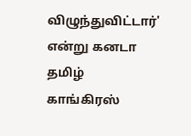விழுந்துவிட்டார்' என்று கனடா தமிழ் காங்கிரஸ்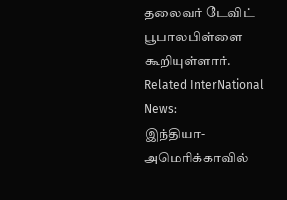தலைவர் டேவிட் பூபாலபிள்ளை கூறியுள்ளார்.
Related InterNational News:
இந்தியா-அமெரிக்காவில்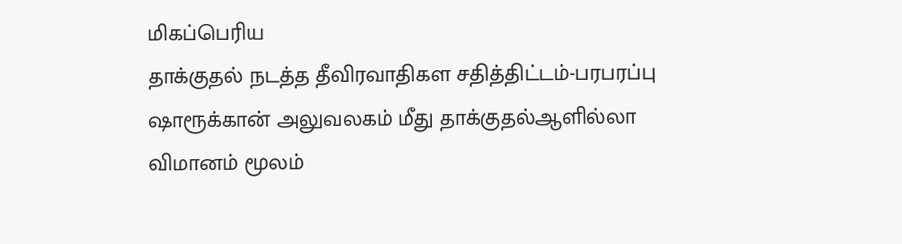மிகப்பெரிய
தாக்குதல் நடத்த தீவிரவாதிகள சதித்திட்டம்-பரபரப்பு
ஷாரூக்கான் அலுவலகம் மீது தாக்குதல்ஆளில்லா விமானம் மூலம்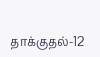தாக்குதல்-12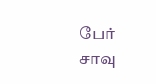பேர்
சாவு